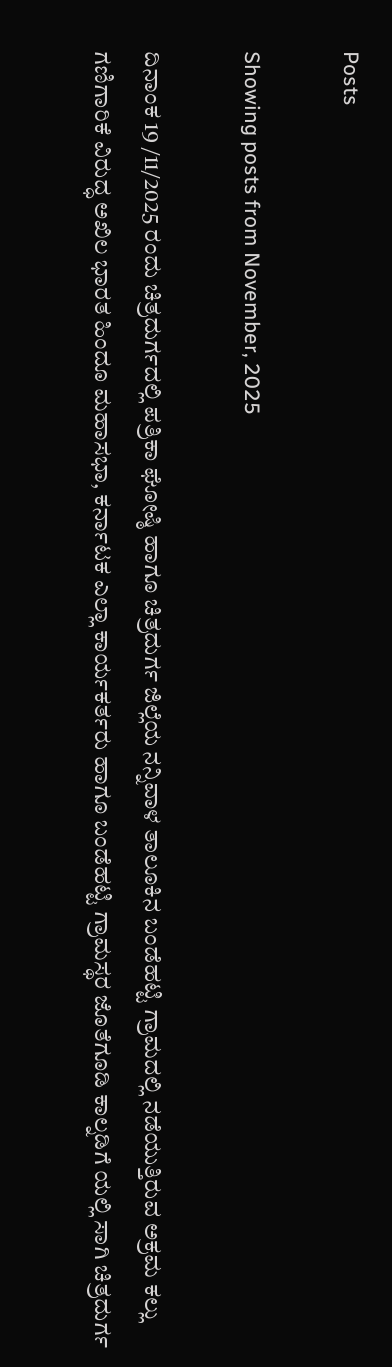Posts

Showing posts from November, 2025

ದಿನಾಂಕ 19 /11/2025 ರಂದು ಚಿತ್ರದುರ್ಗದಲ್ಲಿ ಪತ್ರಿಕಾ ಘೋಷ್ಠಿ ಹಾಗೂ ಚಿತ್ರದುರ್ಗ ಜಿಲ್ಲೆಯ ನನ್ನಿವಾಳ ತಾಲೂಕಿನ ಬಂಡೆಹಟ್ಟಿ ಗ್ರಾಮದಲ್ಲಿ ನಡೆಯುತ್ತಿರುವ ಅಕ್ರಮ ಕಲ್ಲು ಗಣಿಗಾರಿಕೆ ವಿರುದ್ಧ ಅಖಿಲ ಭಾರತ ಹಿಂದೂ ಮಹಾಸಭಾ, ಕರ್ನಾಟಕ ಎಲ್ಲಾ ಕಾರ್ಯಕರ್ತರು ಹಾಗೂ ಬಂಡೆಹಟ್ಟಿ ಗ್ರಾಮಸ್ಥರ ಜೊತೆಗೂಡಿ ಕಾಲ್ನಡಿಗೆ ಯಲ್ಲಿ ಸಾಗಿ ಚಿತ್ರದುರ್ಗ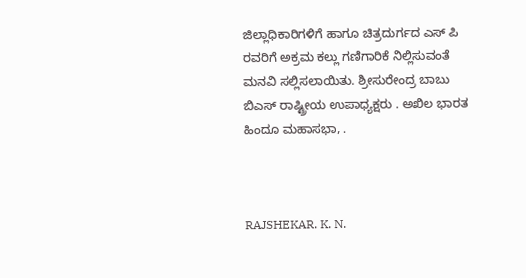ಜಿಲ್ಲಾಧಿಕಾರಿಗಳಿಗೆ ಹಾಗೂ ಚಿತ್ರದುರ್ಗದ ಎಸ್ ಪಿ ರವರಿಗೆ ಅಕ್ರಮ ಕಲ್ಲು ಗಣಿಗಾರಿಕೆ ನಿಲ್ಲಿಸುವಂತೆ ಮನವಿ ಸಲ್ಲಿಸಲಾಯಿತು. ಶ್ರೀಸುರೇಂದ್ರ ಬಾಬು ಬಿಎಸ್ ರಾಷ್ಟ್ರೀಯ ಉಪಾಧ್ಯಕ್ಷರು . ಅಖಿಲ ಭಾರತ ಹಿಂದೂ ಮಹಾಸಭಾ, .



RAJSHEKAR. K. N.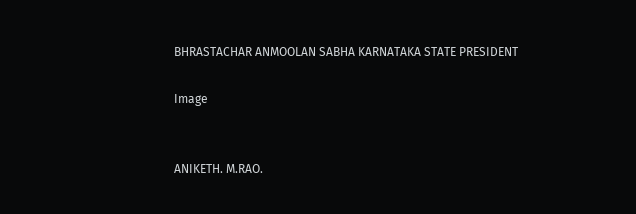BHRASTACHAR ANMOOLAN SABHA KARNATAKA STATE PRESIDENT

Image


ANIKETH. M.RAO.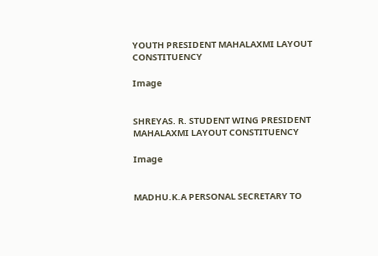YOUTH PRESIDENT MAHALAXMI LAYOUT CONSTITUENCY

Image


SHREYAS. R. STUDENT WING PRESIDENT MAHALAXMI LAYOUT CONSTITUENCY

Image


MADHU.K.A PERSONAL SECRETARY TO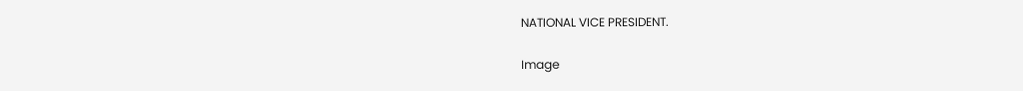NATIONAL VICE PRESIDENT.

Image